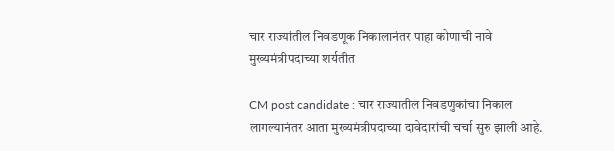चार राज्यांतील निवडणूक निकालानंतर पाहा कोणाची नावे मुख्यमंत्रीपदाच्या शर्यतीत

CM post candidate : चार राज्यातील निवडणुकांचा निकाल लागल्यानंतर आता मुख्यमंत्रीपदाच्या दावेदारांची चर्चा सुरु झाली आहे.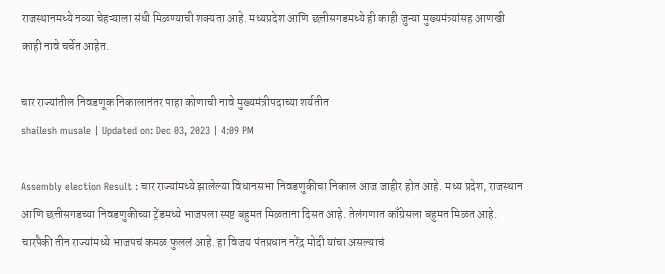राजस्थानमध्ये नव्या चेहऱ्याला संधी मिळण्याची शक्यता आहे. मध्यप्रदेश आणि छत्तीसगडमध्ये ही काही जुन्या मुख्यमंत्र्यांसह आणखी काही नावे चर्चेत आहेत.

चार राज्यांतील निवडणूक निकालानंतर पाहा कोणाची नावे मुख्यमंत्रीपदाच्या शर्यतीत
shailesh musale | Updated on: Dec 03, 2023 | 4:09 PM

Assembly election Result : चार राज्यांमध्ये झालेल्या विधानसभा निवडणुकीचा निकाल आज जाहीर होत आहे. मध्य प्रदेश, राजस्थान आणि छत्तीसगडच्या निवडणुकीच्या ट्रेंडमध्ये भाजपला स्पष्ट बहुमत मिळताना दिसत आहे. तेलंगणात काँग्रेसला बहुमत मिळत आहे. चारपैकी तीन राज्यांमध्ये भाजपचं कमळ फुललं आहे. हा विजय पंतप्रधान नरेंद्र मोदी यांचा असल्याचं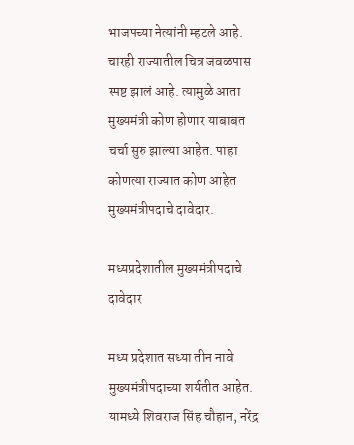भाजपच्या नेत्यांनी म्हटले आहे. चारही राज्यातील चित्र जवळपास स्पष्ट झालं आहे. त्यामुळे आता मुख्यमंत्री कोण होणार याबाबत चर्चा सुरु झाल्या आहेत. पाहा कोणत्या राज्यात कोण आहेत मुख्यमंत्रीपदाचे दावेदार.

मध्यप्रदेशातील मुख्यमंत्रीपदाचे दावेदार

मध्य प्रदेशात सध्या तीन नावे मुख्यमंत्रीपदाच्या शर्यतीत आहेत. यामध्ये शिवराज सिंह चौहान, नरेंद्र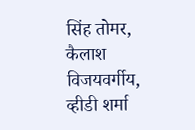सिंह तोमर, कैलाश विजयवर्गीय, व्हीडी शर्मा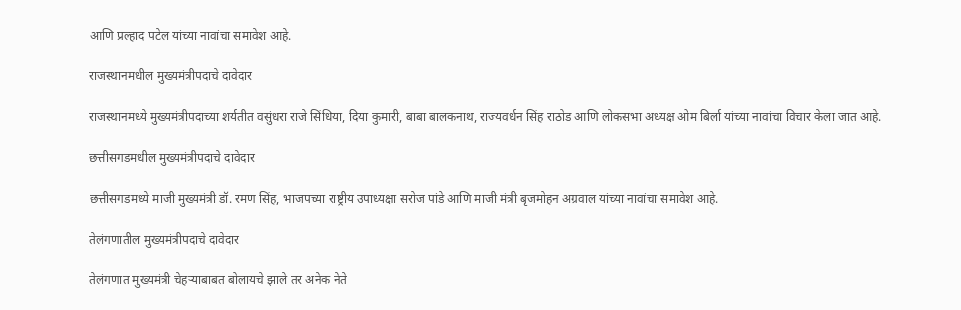आणि प्रल्हाद पटेल यांच्या नावांचा समावेश आहे.

राजस्थानमधील मुख्यमंत्रीपदाचे दावेदार

राजस्थानमध्ये मुख्यमंत्रीपदाच्या शर्यतीत वसुंधरा राजे सिंधिया, दिया कुमारी, बाबा बालकनाथ, राज्यवर्धन सिंह राठोड आणि लोकसभा अध्यक्ष ओम बिर्ला यांच्या नावांचा विचार केला जात आहे.

छत्तीसगडमधील मुख्यमंत्रीपदाचे दावेदार

छत्तीसगडमध्ये माजी मुख्यमंत्री डॉ. रमण सिंह, भाजपच्या राष्ट्रीय उपाध्यक्षा सरोज पांडे आणि माजी मंत्री बृजमोहन अग्रवाल यांच्या नावांचा समावेश आहे.

तेलंगणातील मुख्यमंत्रीपदाचे दावेदार

तेलंगणात मुख्यमंत्री चेहऱ्याबाबत बोलायचे झाले तर अनेक नेते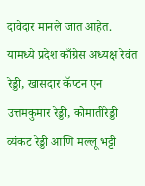दावेदार मानले जात आहेत. यामध्ये प्रदेश काँग्रेस अध्यक्ष रेवंत रेड्डी, खासदार कॅप्टन एन उत्तमकुमार रेड्डी, कोमातीरेड्डी व्यंकट रेड्डी आणि मल्लू भट्टी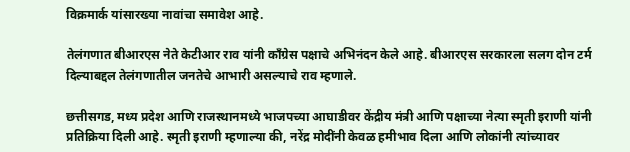विक्रमार्क यांसारख्या नावांचा समावेश आहे.

तेलंगणात बीआरएस नेते केटीआर राव यांनी काँग्रेस पक्षाचे अभिनंदन केले आहे. बीआरएस सरकारला सलग दोन टर्म दिल्याबद्दल तेलंगणातील जनतेचे आभारी असल्याचे राव म्हणाले.

छत्तीसगड, मध्य प्रदेश आणि राजस्थानमध्ये भाजपच्या आघाडीवर केंद्रीय मंत्री आणि पक्षाच्या नेत्या स्मृती इराणी यांनी प्रतिक्रिया दिली आहे. स्मृती इराणी म्हणाल्या की, नरेंद्र मोदींनी केवळ हमीभाव दिला आणि लोकांनी त्यांच्यावर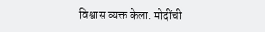विश्वास व्यक्त केला. मोदींची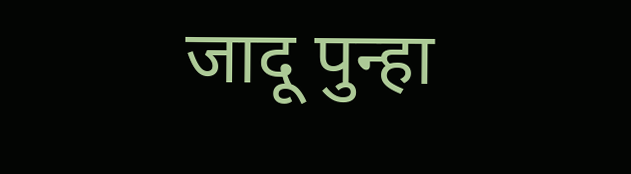जादू पुन्हा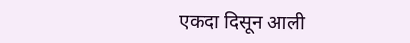एकदा दिसून आली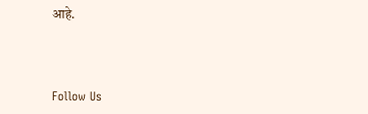आहे.



Follow Us